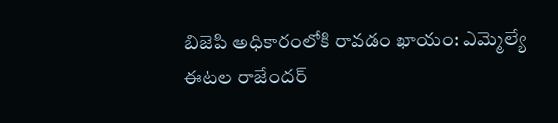బిజెపి అధికారంలోకి రావడం ఖాయం: ఎమ్మెల్యే ఈటల రాజేందర్‌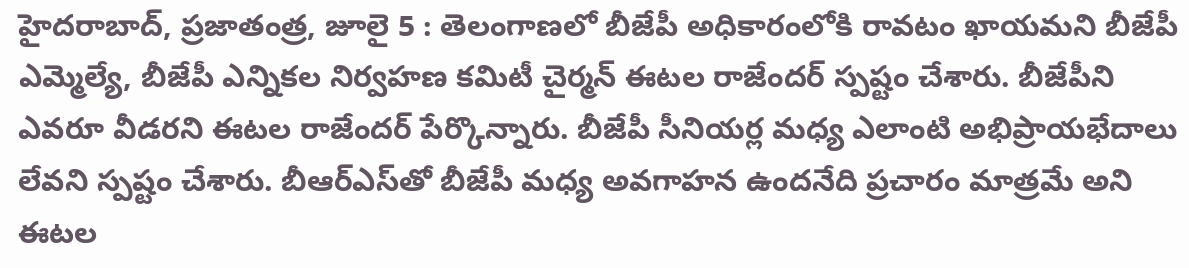హైదరాబాద్‌, ప్రజాతంత్ర, జూలై 5 : తెలంగాణలో బీజేపీ అధికారంలోకి రావటం ఖాయమని బీజేపీ ఎమ్మెల్యే, బీజేపీ ఎన్నికల నిర్వహణ కమిటీ చైర్మన్‌ ఈటల రాజేందర్‌ ‌స్పష్టం చేశారు. బీజేపీని ఎవరూ వీడరని ఈటల రాజేందర్‌ ‌పేర్కొన్నారు. బీజేపీ సీనియర్ల మధ్య ఎలాంటి అభిప్రాయభేదాలు లేవని స్పష్టం చేశారు. బీఆర్‌ఎస్‌తో బీజేపీ మధ్య అవగాహన ఉందనేది ప్రచారం మాత్రమే అని ఈటల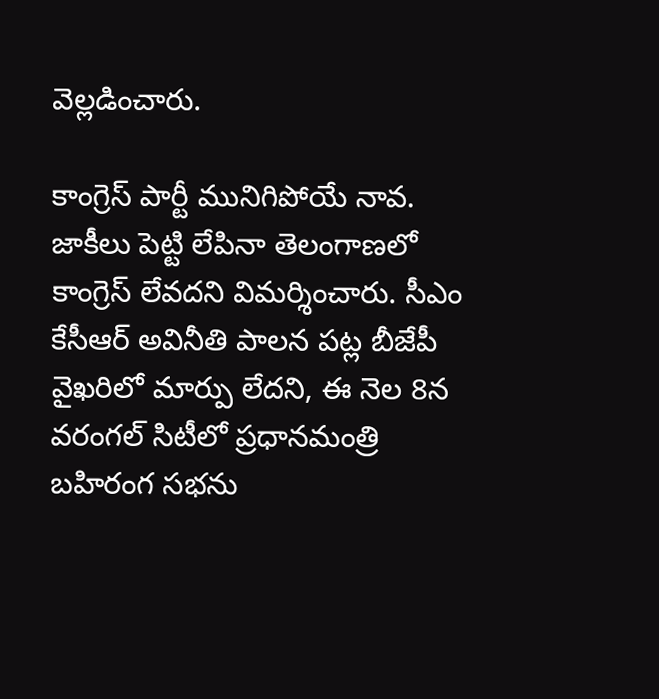వెల్లడించారు.

కాంగ్రెస్‌ ‌పార్టీ మునిగిపోయే నావ. జాకీలు పెట్టి లేపినా తెలంగాణలో కాంగ్రెస్‌ ‌లేవదని విమర్శించారు. సీఎం కేసీఆర్‌ అవినీతి పాలన పట్ల బీజేపీ వైఖరిలో మార్పు లేదని, ఈ నెల 8న వరంగల్‌ ‌సిటీలో ప్రధానమంత్రి బహిరంగ సభను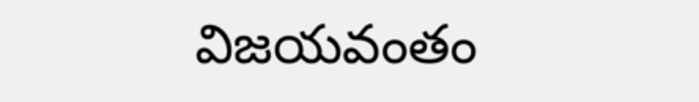విజయవంతం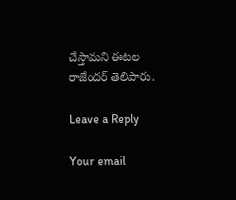చేస్తామని ఈటల రాజేందర్‌ ‌తెలిపారు.

Leave a Reply

Your email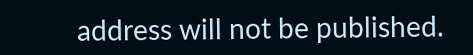address will not be published.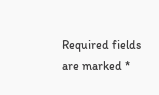Required fields are marked *